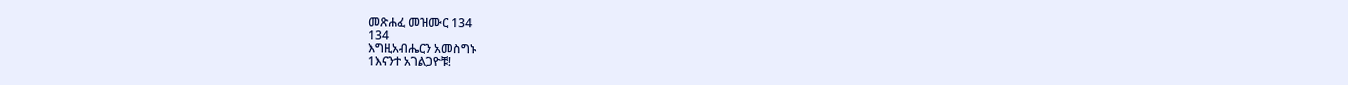መጽሐፈ መዝሙር 134
134
እግዚአብሔርን አመስግኑ
1እናንተ አገልጋዮቹ!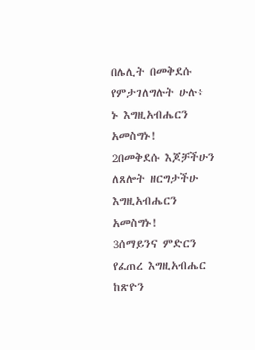በሌሊት በመቅደሱ የምታገለግሉት ሁሉ፥
ኑ እግዚአብሔርን አመስግኑ!
2በመቅደሱ እጆቻችሁን ለጸሎት ዘርግታችሁ
እግዚአብሔርን አመስግኑ!
3ሰማይንና ምድርን የፈጠረ እግዚአብሔር
ከጽዮን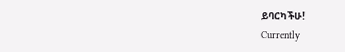ይባርካችሁ!
Currently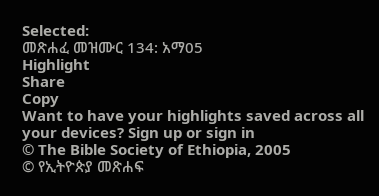Selected:
መጽሐፈ መዝሙር 134: አማ05
Highlight
Share
Copy
Want to have your highlights saved across all your devices? Sign up or sign in
© The Bible Society of Ethiopia, 2005
© የኢትዮጵያ መጽሐፍ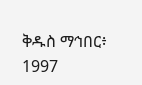ቅዱስ ማኅበር፥ 1997